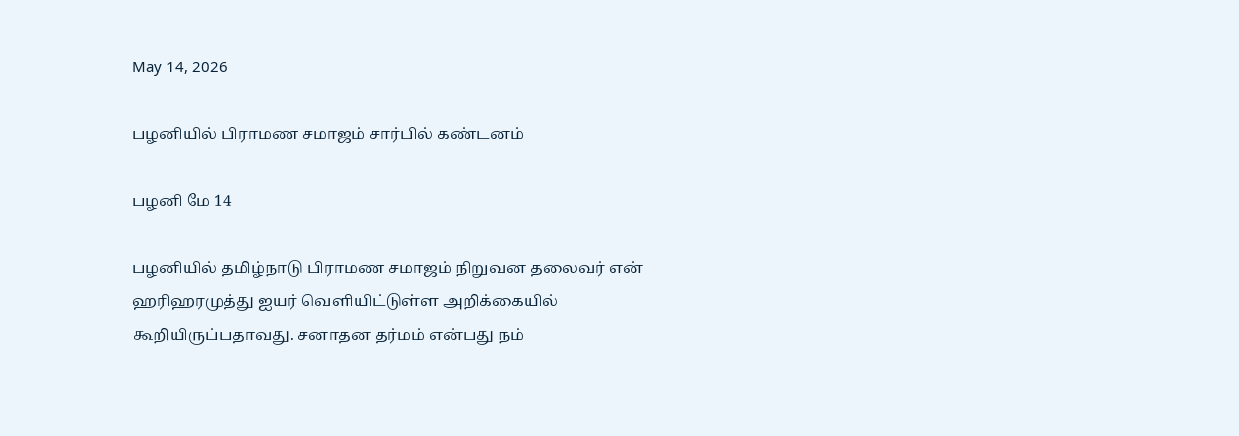May 14, 2026

பழனியில் பிராமண சமாஜம் சார்பில் கண்டனம்

பழனி மே 14

பழனியில் தமிழ்நாடு பிராமண சமாஜம் நிறுவன தலைவர் என் ஹரிஹரமுத்து ஐயர் வெளியிட்டுள்ள அறிக்கையில்  கூறியிருப்பதாவது. சனாதன தர்மம் என்பது நம்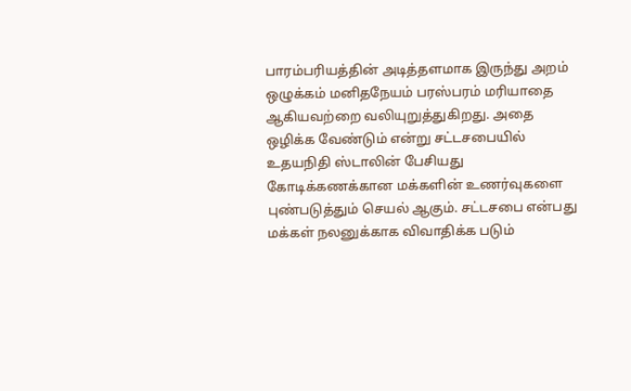பாரம்பரியத்தின் அடித்தளமாக இருந்து அறம் ஒழுக்கம் மனிதநேயம் பரஸ்பரம் மரியாதை ஆகியவற்றை வலியுறுத்துகிறது. அதை ஒழிக்க வேண்டும் என்று சட்டசபையில் உதயநிதி ஸ்டாலின் பேசியது கோடிக்கணக்கான மக்களின் உணர்வுகளை புண்படுத்தும் செயல் ஆகும். சட்டசபை என்பது மக்கள் நலனுக்காக விவாதிக்க படும்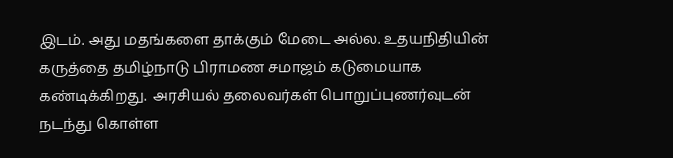இடம். அது மதங்களை தாக்கும் மேடை அல்ல. உதயநிதியின் கருத்தை தமிழ்நாடு பிராமண சமாஜம் கடுமையாக கண்டிக்கிறது.  அரசியல் தலைவர்கள் பொறுப்புணர்வுடன் நடந்து கொள்ள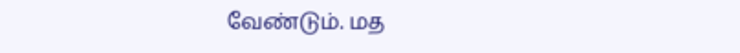வேண்டும். மத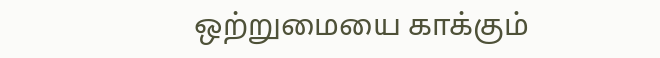ஒற்றுமையை காக்கும்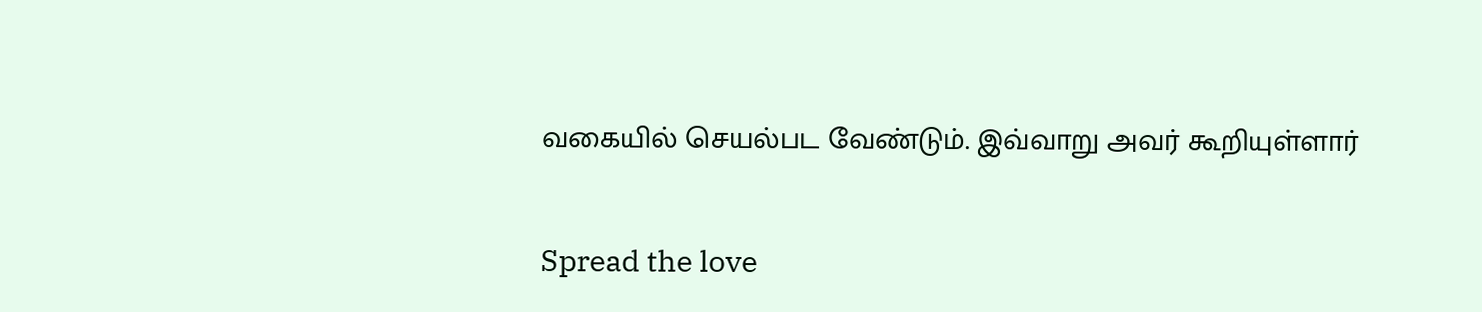வகையில் செயல்பட வேண்டும். இவ்வாறு அவர் கூறியுள்ளார்

Spread the love